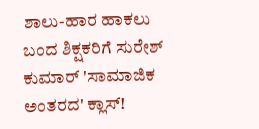ಶಾಲು-ಹಾರ ಹಾಕಲು ಬಂದ ಶಿಕ್ಷಕರಿಗೆ ಸುರೇಶ್ ಕುಮಾರ್ 'ಸಾಮಾಜಿಕ ಅಂತರದ' ಕ್ಲಾಸ್!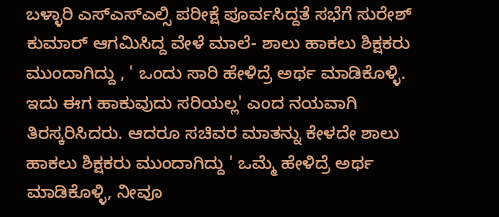ಬಳ್ಳಾರಿ ಎಸ್ಎಸ್ಎಲ್ಸಿ ಪರೀಕ್ಷೆ ಪೂರ್ವಸಿದ್ದತೆ ಸಭೆಗೆ ಸುರೇಶ್ ಕುಮಾರ್ ಆಗಮಿಸಿದ್ದ ವೇಳೆ ಮಾಲೆ- ಶಾಲು ಹಾಕಲು ಶಿಕ್ಷಕರು ಮುಂದಾಗಿದ್ದು , ' ಒಂದು ಸಾರಿ ಹೇಳಿದ್ರೆ ಅರ್ಥ ಮಾಡಿಕೊಳ್ಳಿ. ಇದು ಈಗ ಹಾಕುವುದು ಸರಿಯಲ್ಲ' ಎಂದ ನಯವಾಗಿ ತಿರಸ್ಕರಿಸಿದರು. ಆದರೂ ಸಚಿವರ ಮಾತನ್ನು ಕೇಳದೇ ಶಾಲು ಹಾಕಲು ಶಿಕ್ಷಕರು ಮುಂದಾಗಿದ್ದು ' ಒಮ್ಮೆ ಹೇಳಿದ್ರೆ ಅರ್ಥ ಮಾಡಿಕೊಳ್ಳಿ, ನೀವೂ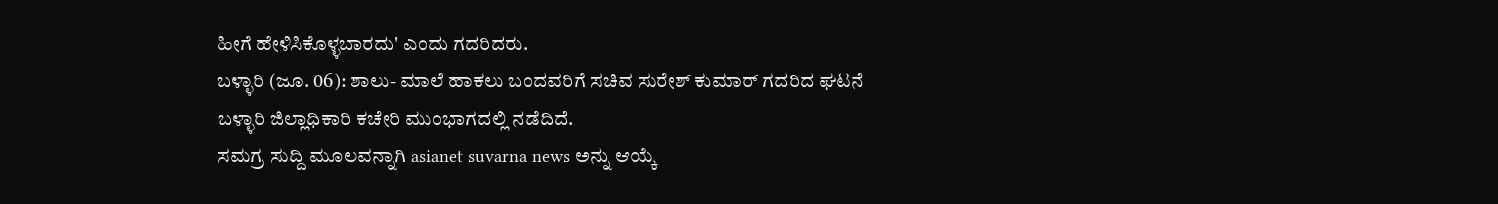ಹೀಗೆ ಹೇಳಿಸಿಕೊಳ್ಳಬಾರದು' ಎಂದು ಗದರಿದರು.
ಬಳ್ಳಾರಿ (ಜೂ. 06): ಶಾಲು- ಮಾಲೆ ಹಾಕಲು ಬಂದವರಿಗೆ ಸಚಿವ ಸುರೇಶ್ ಕುಮಾರ್ ಗದರಿದ ಘಟನೆ ಬಳ್ಳಾರಿ ಜಿಲ್ಲಾಧಿಕಾರಿ ಕಚೇರಿ ಮುಂಭಾಗದಲ್ಲಿ ನಡೆದಿದೆ.
ಸಮಗ್ರ ಸುದ್ದಿ ಮೂಲವನ್ನಾಗಿ asianet suvarna news ಅನ್ನು ಆಯ್ಕೆ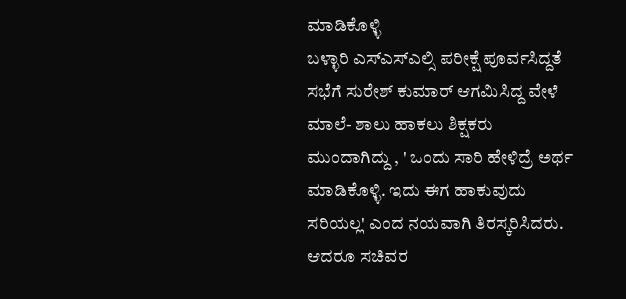ಮಾಡಿಕೊಳ್ಳಿ
ಬಳ್ಳಾರಿ ಎಸ್ಎಸ್ಎಲ್ಸಿ ಪರೀಕ್ಷೆ ಪೂರ್ವಸಿದ್ದತೆ ಸಭೆಗೆ ಸುರೇಶ್ ಕುಮಾರ್ ಆಗಮಿಸಿದ್ದ ವೇಳೆ ಮಾಲೆ- ಶಾಲು ಹಾಕಲು ಶಿಕ್ಷಕರು ಮುಂದಾಗಿದ್ದು , ' ಒಂದು ಸಾರಿ ಹೇಳಿದ್ರೆ ಅರ್ಥ ಮಾಡಿಕೊಳ್ಳಿ. ಇದು ಈಗ ಹಾಕುವುದು ಸರಿಯಲ್ಲ' ಎಂದ ನಯವಾಗಿ ತಿರಸ್ಕರಿಸಿದರು. ಆದರೂ ಸಚಿವರ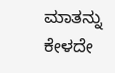ಮಾತನ್ನು ಕೇಳದೇ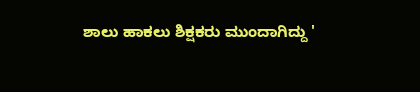ಶಾಲು ಹಾಕಲು ಶಿಕ್ಷಕರು ಮುಂದಾಗಿದ್ದು '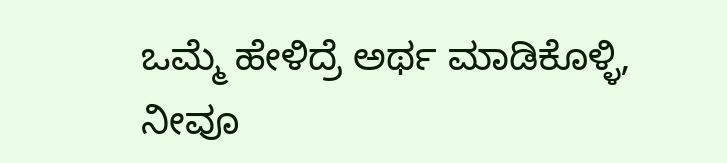ಒಮ್ಮೆ ಹೇಳಿದ್ರೆ ಅರ್ಥ ಮಾಡಿಕೊಳ್ಳಿ, ನೀವೂ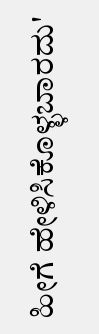ಹೀಗೆ ಹೇಳಿಸಿಕೊಳ್ಳಬಾರದು'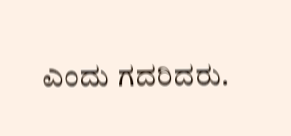ಎಂದು ಗದರಿದರು.